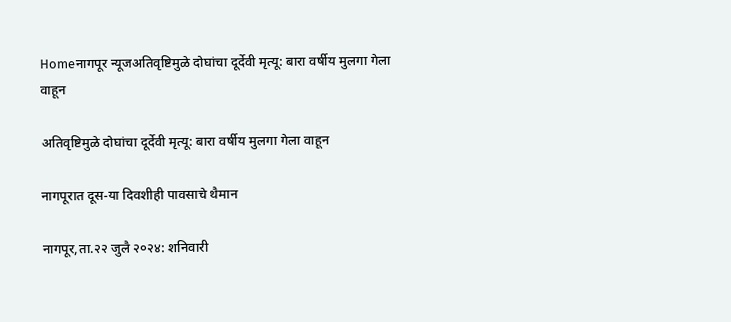Homeनागपूर न्यूजअतिवृष्टिमुळे दोघांचा दूर्देवी मृत्यू: बारा वर्षीय मुलगा गेला वाहून

अतिवृष्टिमुळे दोघांचा दूर्देवी मृत्यू: बारा वर्षीय मुलगा गेला वाहून

नागपूरात दूस-या दिवशीही पावसाचे थैमान

नागपूर,ता.२२ जुलै २०२४: शनिवारी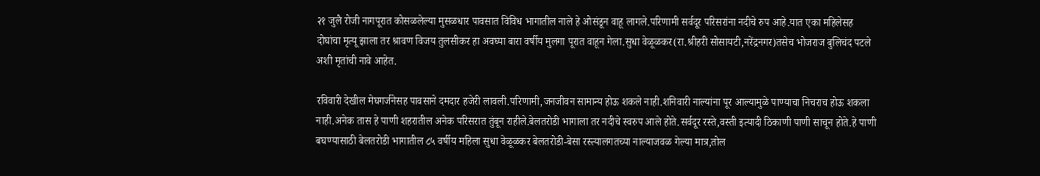२१ जुलै रोजी नागपूरात कोसळलेल्या मुसळधार पावसात विविध भागातील नाले हे ओसंडून वाहू लागले.परिणामी सर्वदूर परिसरांना नदीचे रुप आहे.यात एका महिलेसह दोघांचा मृत्यू झाला तर श्रावण विजय तुलसीकर हा अवघ्या बारा वर्षीय मुलगा पूरात वाहून गेला.सुधा वेळूळकर(रा.श्रीहरी सोसायटी,नरेंद्रनगर)तसेच भोजराज बुलिचंद पटले अशी मृतांची नावे आहेत.

रविवारी देखील मेघगर्जनेसह पावसाने दमदार हजेरी लावली.परिणामी,जनजीवन सामान्य होऊ शकले नाही.शनिवारी नाल्यांना पूर आल्यामुळे पाण्याचा निचराच होऊ शकला नाही.अनेक तास हे पाणी शहरातील अनेक परिसरात तुंबून राहीले.बेलतरोडी भागाला तर नदीचे स्वरुप आले होते.सर्वदूर रस्ते,वस्ती इत्यादी ठिकाणी पाणी साचून होते.हे पाणी बघण्यासाठी बेलतरोडी भागातील ८५ वर्षीय महिला सुधा वेळूळकर बेलतरोडी-बेसा रस्त्यालगतच्या नाल्याजवळ गेल्या मात्र,तोल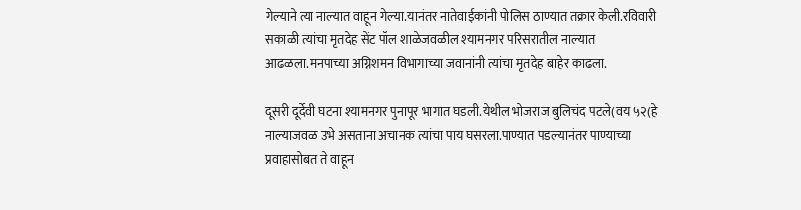गेल्याने त्या नाल्यात वाहून गेल्या.यानंतर नातेवाईकांनी पोलिस ठाण्यात तक्रार केली.रविवारी सकाळी त्यांचा मृतदेह सेंट पॉल शाळेजवळील श्‍यामनगर परिसरातील नाल्यात आढळला.मनपाच्या अग्निशमन विभागाच्या जवानांनी त्यांचा मृतदेह बाहेर काढला.

दूसरी दूर्देवी घटना श्‍यामनगर पुनापूर भागात घडली.येथील भोजराज बुलिचंद पटले(वय ५२(हे नाल्याजवळ उभे असताना अचानक त्यांचा पाय घसरला.पाण्यात पडल्यानंतर पाण्याच्या प्रवाहासोबत ते वाहून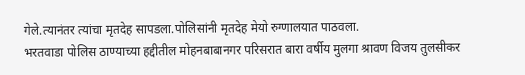गेले.त्यानंतर त्यांचा मृतदेह सापडला.पोलिसांनी मृतदेह मेयो रुग्णालयात पाठवला.
भरतवाडा पोलिस ठाण्याच्या हद्दीतील मोहनबाबानगर परिसरात बारा वर्षीय मुलगा श्रावण विजय तुलसीकर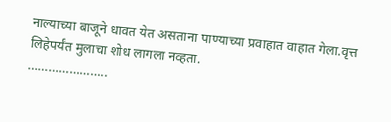नाल्याच्या बाजूने धावत येत असताना पाण्याच्या प्रवाहात वाहात गेला.वृत्त लिहेपर्यंत मुलाचा शोध लागला नव्हता.
…………………..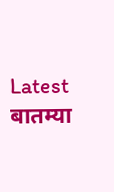Latest बातम्या